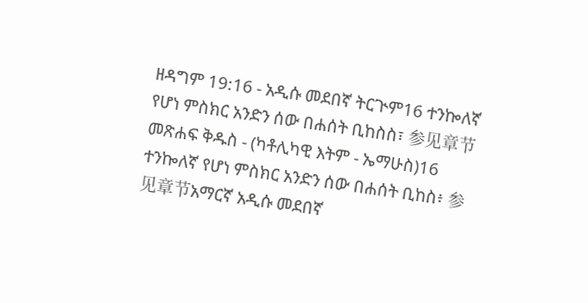ዘዳግም 19:16 - አዲሱ መደበኛ ትርጒም16 ተንኰለኛ የሆነ ምስክር አንድን ሰው በሐሰት ቢከስስ፣ 参见章节መጽሐፍ ቅዱስ - (ካቶሊካዊ እትም - ኤማሁስ)16 ተንኰለኛ የሆነ ምስክር አንድን ሰው በሐሰት ቢከስ፥ 参见章节አማርኛ አዲሱ መደበኛ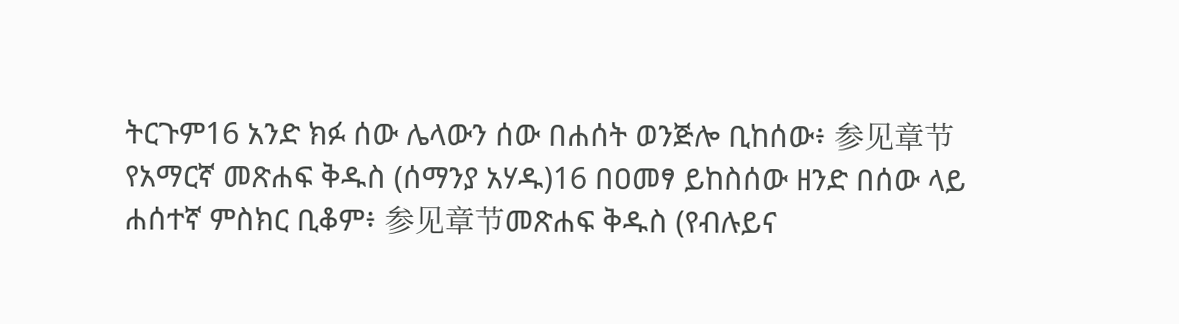ትርጉም16 አንድ ክፉ ሰው ሌላውን ሰው በሐሰት ወንጅሎ ቢከሰው፥ 参见章节የአማርኛ መጽሐፍ ቅዱስ (ሰማንያ አሃዱ)16 በዐመፃ ይከስሰው ዘንድ በሰው ላይ ሐሰተኛ ምስክር ቢቆም፥ 参见章节መጽሐፍ ቅዱስ (የብሉይና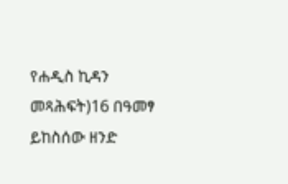የሐዲስ ኪዳን መጻሕፍት)16 በዓመፃ ይከስሰው ዘንድ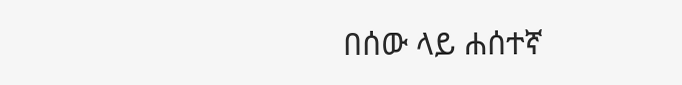በሰው ላይ ሐሰተኛ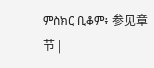ምስክር ቢቆም፥ 参见章节 |